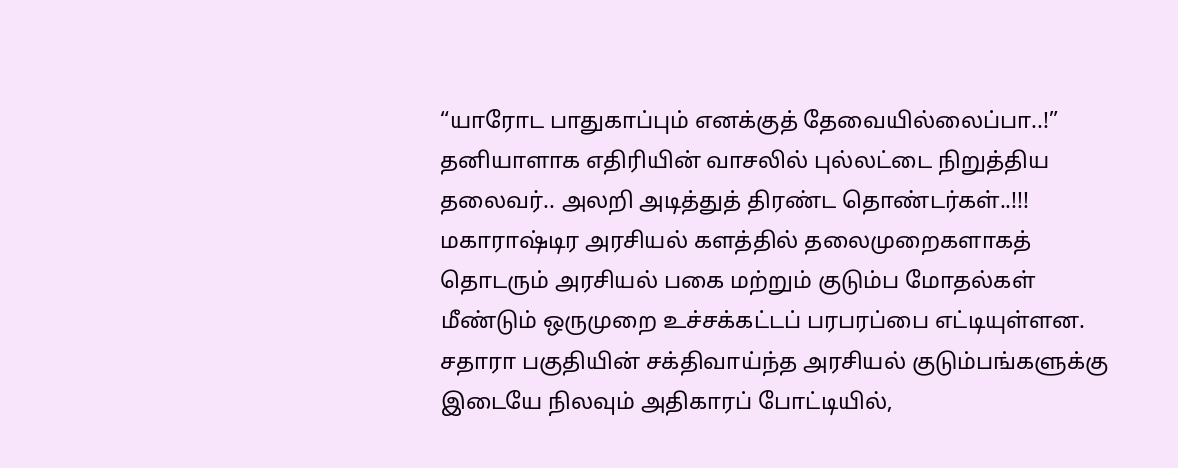“யாரோட பாதுகாப்பும் எனக்குத் தேவையில்லைப்பா..!” தனியாளாக எதிரியின் வாசலில் புல்லட்டை நிறுத்திய தலைவர்.. அலறி அடித்துத் திரண்ட தொண்டர்கள்..!!!
மகாராஷ்டிர அரசியல் களத்தில் தலைமுறைகளாகத் தொடரும் அரசியல் பகை மற்றும் குடும்ப மோதல்கள் மீண்டும் ஒருமுறை உச்சக்கட்டப் பரபரப்பை எட்டியுள்ளன. சதாரா பகுதியின் சக்திவாய்ந்த அரசியல் குடும்பங்களுக்கு இடையே நிலவும் அதிகாரப் போட்டியில்,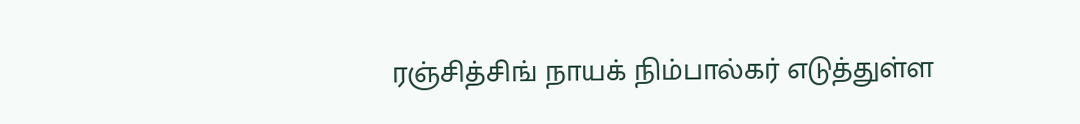ரஞ்சித்சிங் நாயக் நிம்பால்கர் எடுத்துள்ள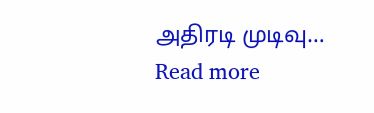அதிரடி முடிவு…
Read more